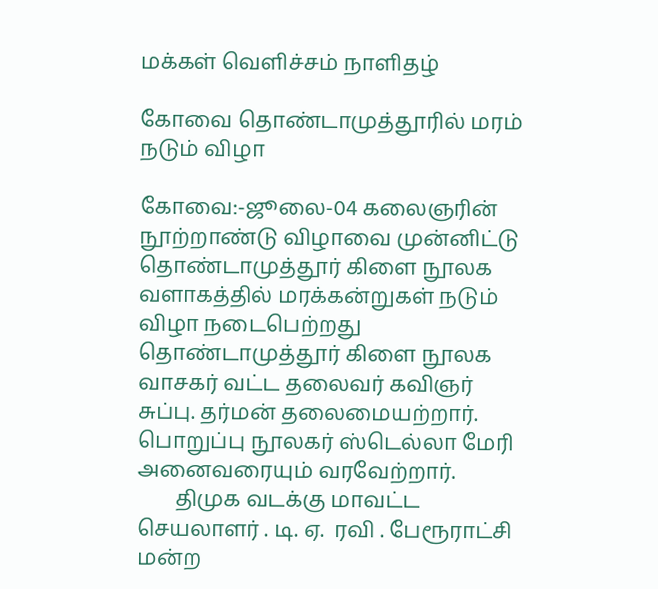மக்கள் வெளிச்சம் நாளிதழ்

கோவை தொண்டாமுத்தூரில் மரம் நடும் விழா

கோவை:-ஜூலை-04 கலைஞரின் நூற்றாண்டு விழாவை முன்னிட்டு தொண்டாமுத்தூர் கிளை நூலக வளாகத்தில் மரக்கன்றுகள் நடும் விழா நடைபெற்றது தொண்டாமுத்தூர் கிளை நூலக வாசகர் வட்ட தலைவர் கவிஞர் சுப்பு. தர்மன் தலைமையற்றார். பொறுப்பு நூலகர் ஸ்டெல்லா மேரி  அனைவரையும் வரவேற்றார்.
       திமுக வடக்கு மாவட்ட செயலாளர் . டி. ஏ.  ரவி . பேரூராட்சி மன்ற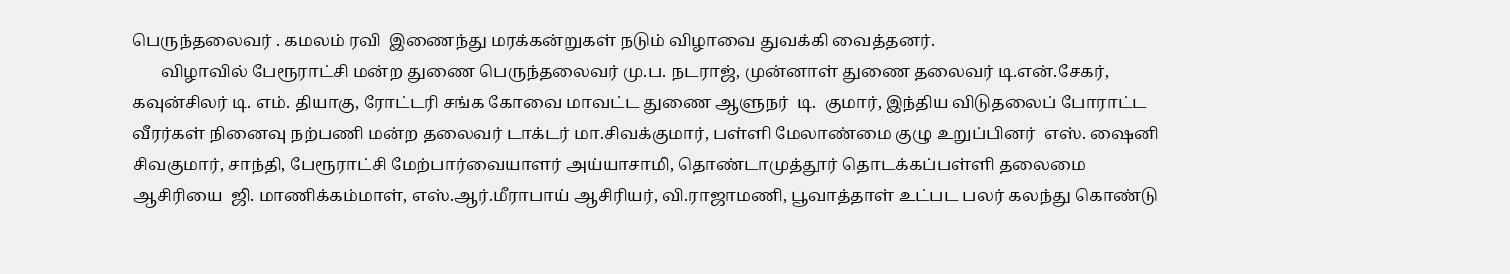பெருந்தலைவர் . கமலம் ரவி  இணைந்து மரக்கன்றுகள் நடும் விழாவை துவக்கி வைத்தனர்.
       விழாவில் பேரூராட்சி மன்ற துணை பெருந்தலைவர் மு.ப. நடராஜ், முன்னாள் துணை தலைவர் டி.என்.சேகர், கவுன்சிலர் டி. எம். தியாகு, ரோட்டரி சங்க கோவை மாவட்ட துணை ஆளுநர்  டி.  குமார், இந்திய விடுதலைப் போராட்ட வீரர்கள் நினைவு நற்பணி மன்ற தலைவர் டாக்டர் மா.சிவக்குமார், பள்ளி மேலாண்மை குழு உறுப்பினர்  எஸ். ஷைனி சிவகுமார், சாந்தி, பேரூராட்சி மேற்பார்வையாளர் அய்யாசாமி, தொண்டாமுத்தூர் தொடக்கப்பள்ளி தலைமை ஆசிரியை  ஜி. மாணிக்கம்மாள், எஸ்.ஆர்.மீராபாய் ஆசிரியர், வி.ராஜாமணி, பூவாத்தாள் உட்பட பலர் கலந்து கொண்டு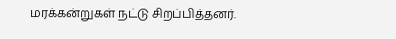மரக்கன்றுகள் நட்டு சிறப்பித்தனர்.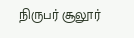நிருபர் சூலூர்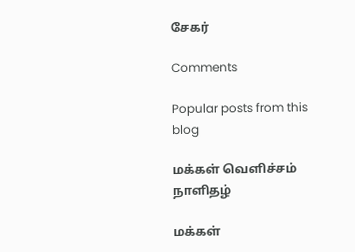சேகர்

Comments

Popular posts from this blog

மக்கள் வெளிச்சம் நாளிதழ்

மக்கள்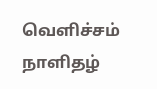வெளிச்சம் நாளிதழ்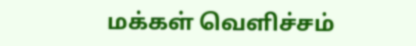மக்கள் வெளிச்சம்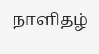நாளிதழ்